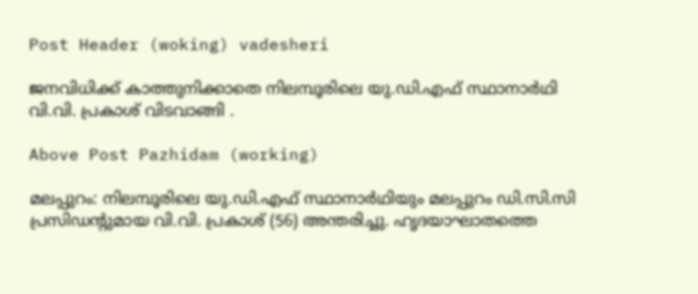Post Header (woking) vadesheri

ജനവിധിക്ക് കാത്തുനിക്കാതെ നിലമ്പൂരിലെ യു.ഡി.എഫ് സ്ഥാനാർഥി വി.വി. പ്രകാശ് വിടവാങ്ങി .

Above Post Pazhidam (working)

മലപ്പുറം: നിലമ്പൂരിലെ യു.ഡി.എഫ് സ്ഥാനാർഥിയും മലപ്പുറം ഡി.സി.സി പ്രസിഡന്‍റുമായ വി.വി. പ്രകാശ് (56) അന്തരിച്ചു. ഹൃദയാഘാതത്തെ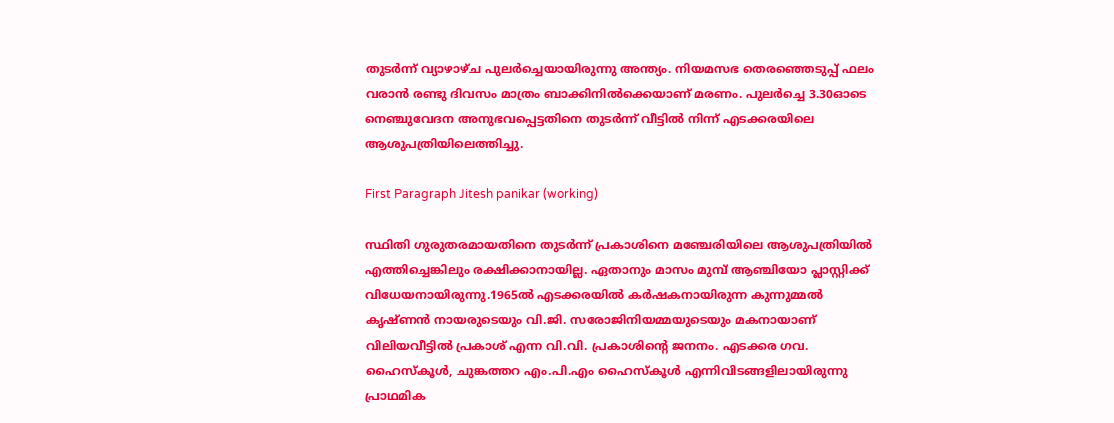തുടർന്ന് വ്യാഴാഴ്ച പുലർച്ചെയായിരുന്നു അന്ത്യം. നിയമസഭ തെരഞ്ഞെടുപ്പ് ഫലം വരാൻ രണ്ടു ദിവസം മാത്രം ബാക്കിനിൽക്കെയാണ് മരണം. പുലർച്ചെ 3.30ഓടെ നെഞ്ചുവേദന അനുഭവപ്പെട്ടതിനെ തുടർന്ന് വീട്ടില്‍ നിന്ന് എടക്കരയിലെ ആശുപത്രിയിലെത്തിച്ചു.

First Paragraph Jitesh panikar (working)

സ്ഥിതി ഗുരുതരമായതിനെ തുടര്‍ന്ന് പ്രകാശിനെ മഞ്ചേരിയിലെ ആശുപത്രിയിൽ എത്തിച്ചെങ്കിലും രക്ഷിക്കാനായില്ല. ഏതാനും മാസം മുമ്പ് ആഞ്ചിയോ പ്ലാസ്റ്റിക്ക് വിധേയനായിരുന്നു.1965ൽ എടക്കരയിൽ കര്‍ഷകനായിരുന്ന കുന്നുമ്മൽ കൃഷ്ണൻ നായരുടെയും വി.ജി. സരോജിനിയമ്മയുടെയും മകനായാണ് വിലിയവീട്ടിൽ പ്രകാശ് എന്ന വി.വി. പ്രകാശിന്‍റെ ജനനം. എടക്കര ഗവ. ഹൈസ്കൂൾ, ചുങ്കത്തറ എം.പി.എം ഹൈസ്കൂൾ എന്നിവിടങ്ങളിലായിരുന്നു പ്രാഥമിക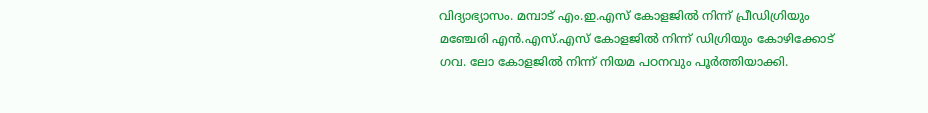വിദ്യാഭ്യാസം. മമ്പാട് എം.ഇ.എസ് കോളജിൽ നിന്ന് പ്രീഡിഗ്രിയും മഞ്ചേരി എൻ.എസ്.എസ് കോളജിൽ നിന്ന് ഡിഗ്രിയും കോഴിക്കോട് ഗവ. ലോ കോളജിൽ നിന്ന് നിയമ പഠനവും പൂർത്തിയാക്കി.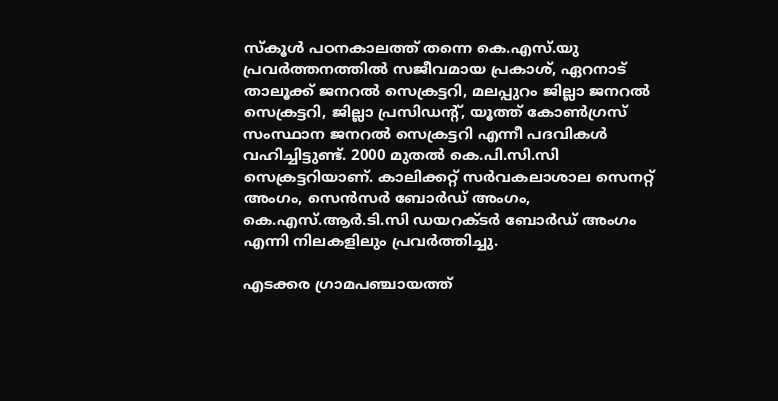സ്‌കൂള്‍ പഠനകാലത്ത് തന്നെ കെ.എസ്.യു പ്രവര്‍ത്തനത്തിൽ സജീവമായ പ്രകാശ്, ഏറനാട് താലൂക്ക് ജനറല്‍ സെക്രട്ടറി, മലപ്പുറം ജില്ലാ ജനറല്‍ സെക്രട്ടറി, ജില്ലാ പ്രസിഡന്‍റ്, യൂത്ത് കോണ്‍ഗ്രസ് സംസ്ഥാന ജനറല്‍ സെക്രട്ടറി എന്നീ പദവികൾ വഹിച്ചിട്ടുണ്ട്. 2000 മുതൽ കെ.പി.സി.സി സെക്രട്ടറിയാണ്. കാലിക്കറ്റ് സർവകലാശാല സെനറ്റ് അംഗം, സെൻസർ ബോർഡ് അംഗം, കെ.എസ്.ആർ.ടി.സി ഡയറക്ടർ ബോർഡ് അംഗം എന്നി നിലകളിലും പ്രവർത്തിച്ചു.

എടക്കര ഗ്രാമപഞ്ചായത്ത്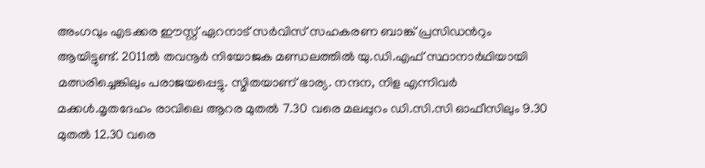അംഗവും എടക്കര ഈസ്റ്റ് ഏറനാട് സർവിസ് സഹകരണ ബാങ്ക് പ്രസിഡൻറും ആയിട്ടുണ്ട്. 2011ൽ തവനൂർ നിയോജക മണ്ഡലത്തിൽ യു.ഡി.എഫ് സ്ഥാനാർഥിയായി മത്സരിച്ചെങ്കിലും പരാജയപ്പെട്ടു. സ്മിതയാണ് ഭാര്യ. നന്ദന, നിള എന്നിവർ മക്കൾ.മൃതദേഹം രാവിലെ ആറര മുതൽ 7.30 വരെ മലപ്പുറം ഡി.സി.സി ഓഫീസിലും 9.30 മുതൽ 12.30 വരെ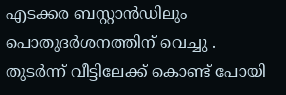എടക്കര ബസ്റ്റാൻഡിലും പൊതുദർശനത്തിന് വെച്ചു . തുടർന്ന് വീട്ടിലേക്ക് കൊണ്ട് പോയി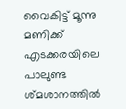വൈകിട്ട് മൂന്നു മണിക്ക് എടക്കരയിലെ പാലുണ്ട ശ്മശാനത്തിൽ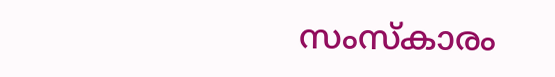സംസ്കാരം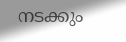നടക്കും